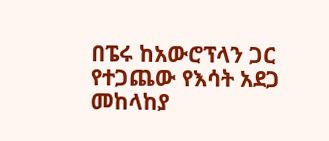በፔሩ ከአውሮፕላን ጋር የተጋጨው የእሳት አደጋ መከላከያ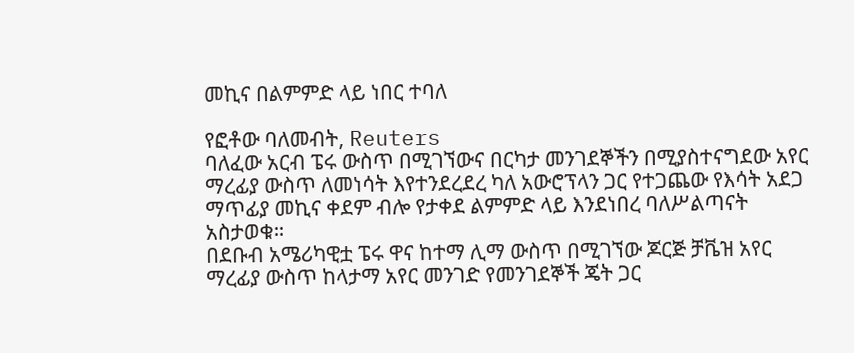መኪና በልምምድ ላይ ነበር ተባለ

የፎቶው ባለመብት, Reuters
ባለፈው አርብ ፔሩ ውስጥ በሚገኘውና በርካታ መንገደኞችን በሚያስተናግደው አየር ማረፊያ ውስጥ ለመነሳት እየተንደረደረ ካለ አውሮፕላን ጋር የተጋጨው የእሳት አደጋ ማጥፊያ መኪና ቀደም ብሎ የታቀደ ልምምድ ላይ እንደነበረ ባለሥልጣናት አስታወቁ።
በደቡብ አሜሪካዊቷ ፔሩ ዋና ከተማ ሊማ ውስጥ በሚገኘው ጆርጅ ቻቬዝ አየር ማረፊያ ውስጥ ከላታማ አየር መንገድ የመንገደኞች ጄት ጋር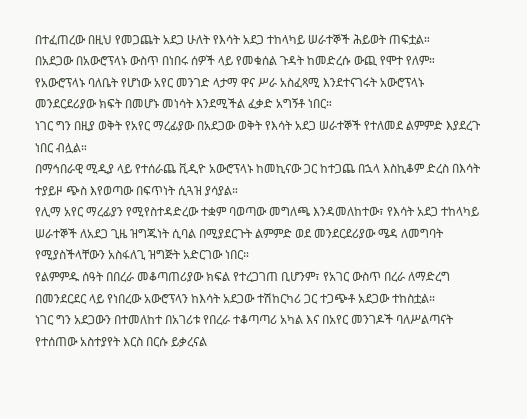በተፈጠረው በዚህ የመጋጨት አደጋ ሁለት የእሳት አደጋ ተከላካይ ሠራተኞች ሕይወት ጠፍቷል።
በአደጋው በአውሮፕላኑ ውስጥ በነበሩ ሰዎች ላይ የመቁሰል ጉዳት ከመድረሱ ውጪ የሞተ የለም።
የአውሮፕላኑ ባለቤት የሆነው አየር መንገድ ላታማ ዋና ሥራ አስፈጻሚ እንደተናገሩት አውሮፕላኑ መንደርደሪያው ክፍት በመሆኑ መነሳት እንደሚችል ፈቃድ አግኝቶ ነበር።
ነገር ግን በዚያ ወቅት የአየር ማረፊያው በአደጋው ወቅት የእሳት አደጋ ሠራተኞች የተለመደ ልምምድ እያደረጉ ነበር ብሏል።
በማኅበራዊ ሚዲያ ላይ የተሰራጨ ቪዲዮ አውሮፕላኑ ከመኪናው ጋር ከተጋጨ በኋላ እስኪቆም ድረስ በእሳት ተያይዞ ጭስ እየወጣው በፍጥነት ሲጓዝ ያሳያል።
የሊማ አየር ማረፊያን የሚየስተዳድረው ተቋም ባወጣው መግለጫ እንዳመለከተው፣ የእሳት አደጋ ተከላካይ ሠራተኞች ለአደጋ ጊዜ ዝግጁነት ሲባል በሚያደርጉት ልምምድ ወደ መንደርደሪያው ሜዳ ለመግባት የሚያስችላቸውን አስፋለጊ ዝግጅት አድርገው ነበር።
የልምምዱ ሰዓት በበረራ መቆጣጠሪያው ክፍል የተረጋገጠ ቢሆንም፣ የአገር ውስጥ በረራ ለማድረግ በመንደርደር ላይ የነበረው አውሮፕላን ከእሳት አደጋው ተሽከርካሪ ጋር ተጋጭቶ አደጋው ተከስቷል።
ነገር ግን አደጋውን በተመለከተ በአገሪቱ የበረራ ተቆጣጣሪ አካል እና በአየር መንገዶች ባለሥልጣናት የተሰጠው አስተያየት እርስ በርሱ ይቃረናል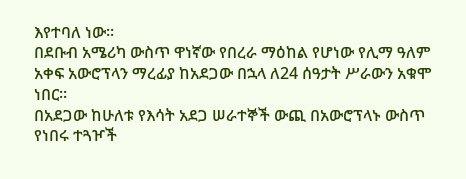እየተባለ ነው።
በደቡብ አሜሪካ ውስጥ ዋነኛው የበረራ ማዕከል የሆነው የሊማ ዓለም አቀፍ አውሮፕላን ማረፊያ ከአደጋው በኋላ ለ24 ሰዓታት ሥራውን አቁሞ ነበር።
በአደጋው ከሁለቱ የእሳት አደጋ ሠራተኞች ውጪ በአውሮፕላኑ ውስጥ የነበሩ ተጓዦች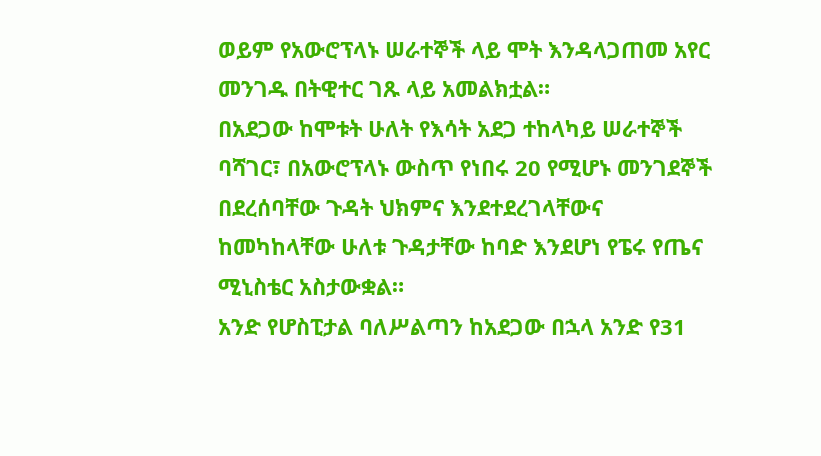ወይም የአውሮፕላኑ ሠራተኞች ላይ ሞት እንዳላጋጠመ አየር መንገዱ በትዊተር ገጹ ላይ አመልክቷል።
በአደጋው ከሞቱት ሁለት የእሳት አደጋ ተከላካይ ሠራተኞች ባሻገር፣ በአውሮፕላኑ ውስጥ የነበሩ 20 የሚሆኑ መንገደኞች በደረሰባቸው ጉዳት ህክምና እንደተደረገላቸውና ከመካከላቸው ሁለቱ ጉዳታቸው ከባድ እንደሆነ የፔሩ የጤና ሚኒስቴር አስታውቋል።
አንድ የሆስፒታል ባለሥልጣን ከአደጋው በኋላ አንድ የ31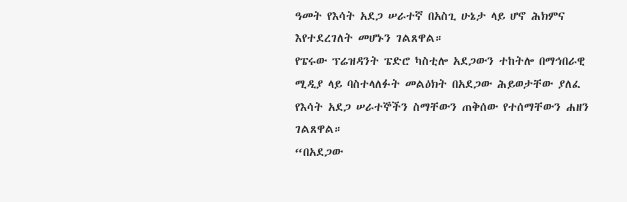ዓመት የእሳት አደጋ ሠራተኛ በአስጊ ሁኔታ ላይ ሆኖ ሕክምና እየተደረገለት መሆኑን ገልጸዋል።
የፔሩው ፕሬዝዳንት ፔድሮ ካስቲሎ አደጋውን ተከትሎ በማኅበራዊ ሚዲያ ላይ ባስተላለፉት መልዕክት በአደጋው ሕይወታቸው ያለፈ የእሳት አደጋ ሠራተኞችን ስማቸውን ጠቅሰው የተሰማቸውን ሐዘን ገልጸዋል።
“በአደጋው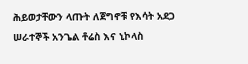ሕይወታቸውን ላጡት ለጀግኖቹ የእሳት አደጋ ሠራተኞች አንጌል ቶሬስ እና ኒኮላስ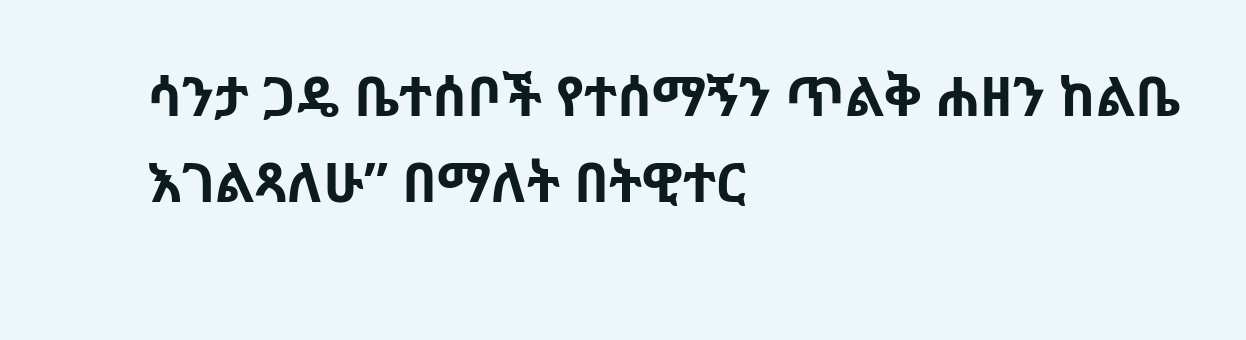ሳንታ ጋዴ ቤተሰቦች የተሰማኝን ጥልቅ ሐዘን ከልቤ እገልጻለሁ” በማለት በትዊተር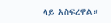ላይ አስፍረዋል።